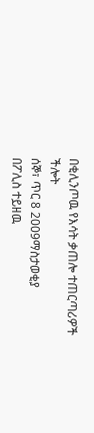በቂሊንጦዉ የእሳት ቃጠሎ ተጠርጣሪዎች ችሎት
ሰኞ፣ ጥር 8 2009ማስታወቂያ
በፖሊስ ተይዘዉ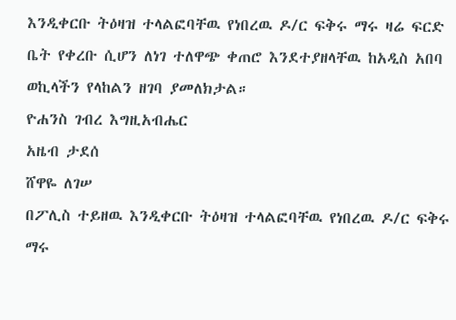እንዲቀርቡ ትዕዛዝ ተላልፎባቸዉ የነበረዉ ዶ/ር ፍቅሩ ማሩ ዛሬ ፍርድ ቤት የቀረቡ ሲሆን ለነገ ተለዋጭ ቀጠሮ እንደተያዘላቸዉ ከአዲስ አበባ ወኪላችን የላከልን ዘገባ ያመለክታል።
ዮሐንስ ገብረ እግዚአብሔር
አዜብ ታደሰ
ሸዋዬ ለገሠ
በፖሊስ ተይዘዉ እንዲቀርቡ ትዕዛዝ ተላልፎባቸዉ የነበረዉ ዶ/ር ፍቅሩ ማሩ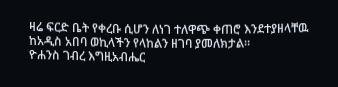ዛሬ ፍርድ ቤት የቀረቡ ሲሆን ለነገ ተለዋጭ ቀጠሮ እንደተያዘላቸዉ ከአዲስ አበባ ወኪላችን የላከልን ዘገባ ያመለክታል።
ዮሐንስ ገብረ እግዚአብሔር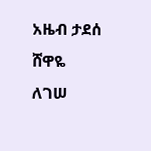አዜብ ታደሰ
ሸዋዬ ለገሠ